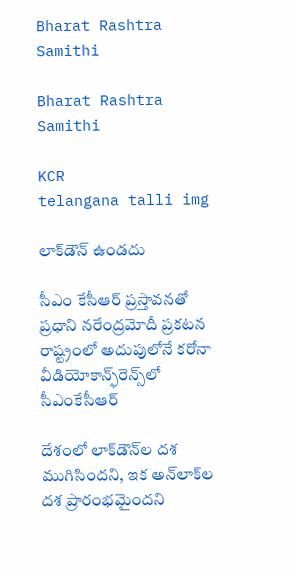Bharat Rashtra Samithi

Bharat Rashtra Samithi

KCR
telangana talli img

లాక్‌డౌన్‌ ఉండదు

సీఎం కేసీఆర్‌ ప్రస్తావనతో ప్రధాని నరేంద్రమోదీ ప్రకటన రాష్ట్రంలో అదుపులోనే కరోనా వీడియోకాన్ఫ్‌రెన్స్‌లో సీఎంకేసీఆర్‌

దేశంలో లాక్‌డౌన్‌ల దశ ముగిసిందని, ఇక అన్‌లాక్‌ల దశ ప్రారంభమైందని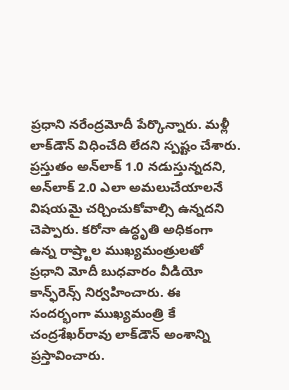ప్రధాని నరేంద్రమోదీ పేర్కొన్నారు. మళ్లీ లాక్‌డౌన్‌ విధించేది లేదని స్పష్టం చేశారు. ప్రస్తుతం అన్‌లాక్‌ 1.0 నడుస్తున్నదని, అన్‌లాక్‌ 2.0 ఎలా అమలుచేయాలనే విషయమై చర్చించుకోవాల్సి ఉన్నదని చెప్పారు. కరోనా ఉద్ధృతి అధికంగా ఉన్న రాష్ర్టాల ముఖ్యమంత్రులతో ప్రధాని మోదీ బుధవారం వీడియో కాన్ఫ్‌రెన్స్‌ నిర్వహించారు. ఈ సందర్భంగా ముఖ్యమంత్రి కే చంద్రశేఖర్‌రావు లాక్‌డౌన్‌ అంశాన్ని ప్రస్తావించారు.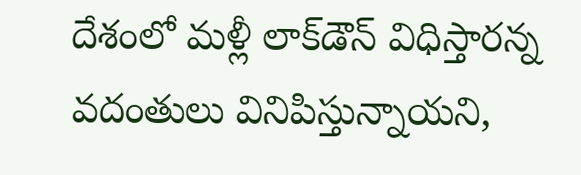దేశంలో మళ్లీ లాక్‌డౌన్‌ విధిస్తారన్న వదంతులు వినిపిస్తున్నాయని,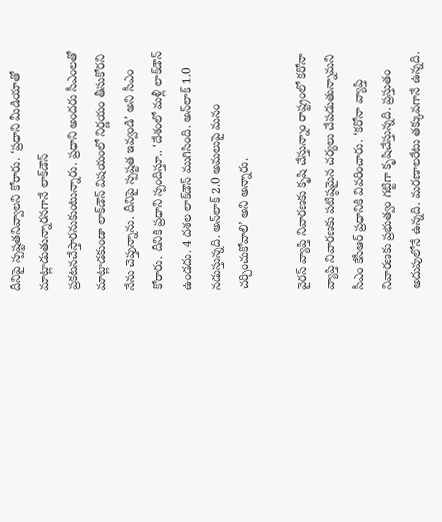దీనిపై స్పష్టతనివ్వాలని కోరారు. ‘ప్రధాని మీడియాతో మాట్లాడుతున్నారనగానే లాక్‌డౌన్‌ ప్రకటనచేస్తారనుకుంటున్నారు. ప్రధాని అందరు సీఎంలతో మాట్లాడకుండా లాక్‌డౌన్‌ విషయంలో నిర్ణయం తీసుకోరని నేను చెప్తున్నాను. దీనిపై స్పష్టత ఇవ్వండి’ అని సీఎం కోరారు. దీనికి ప్రధాని స్పందిస్తూ.. ‘దేశంలో మళ్లీ లాక్‌డౌన్‌ ఉండదు. 4 దశల లాక్‌డౌన్‌ ముగిసింది. అన్‌లాక్‌ 1.0 నడుస్తున్నది. అన్‌లాక్‌ 2.0 అమలుపై మనం చర్చించుకోవాలి’ అని అన్నారు.

వైరస్‌ వ్యాప్తి నివారణకు కృషి చేస్తున్నాం రాష్ట్రంలో కరోనా వ్యాప్తి నివారణకు పటిష్ఠమైన చర్యలు చేపడుతున్నామని సీఎం కేసీఆర్‌ ప్రధానికి వివరించారు. ‘కరోనా వ్యాప్తి నివారణకు ప్రభుత్వం గట్టిగా కృషిచేస్తున్నది. ప్రస్తుతం అదుపులోనే ఉన్నది. మరణాలరేటు తక్కువగానే ఉన్నది.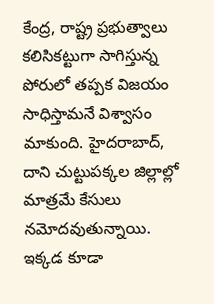కేంద్ర, రాష్ట్ర ప్రభుత్వాలు కలిసికట్టుగా సాగిస్తున్న పోరులో తప్పక విజయం సాధిస్తామనే విశ్వాసం మాకుంది. హైదరాబాద్‌, దాని చుట్టుపక్కల జిల్లాల్లో మాత్రమే కేసులు నమోదవుతున్నాయి. ఇక్కడ కూడా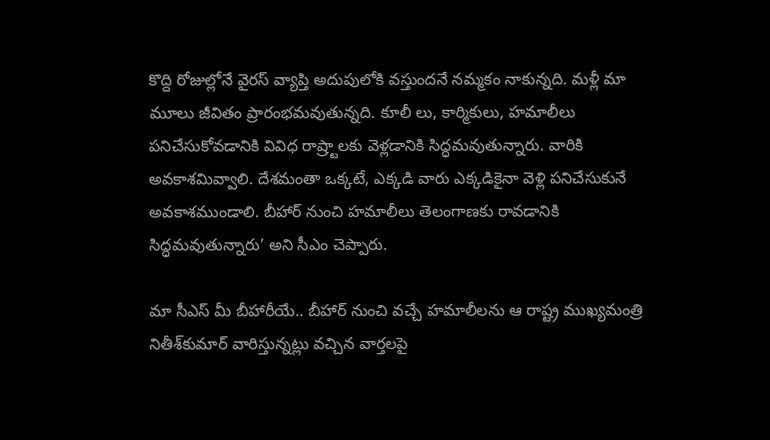కొద్ది రోజుల్లోనే వైరస్‌ వ్యాప్తి అదుపులోకి వస్తుందనే నమ్మకం నాకున్నది. మళ్లీ మా మూలు జీవితం ప్రారంభమవుతున్నది. కూలీ లు, కార్మికులు, హమాలీలు పనిచేసుకోవడానికి వివిధ రాష్ర్టాలకు వెళ్లడానికి సిద్ధమవుతున్నారు. వారికి అవకాశమివ్వాలి. దేశమంతా ఒక్కటే, ఎక్కడి వారు ఎక్కడికైనా వెళ్లి పనిచేసుకునే అవకాశముండాలి. బీహార్‌ నుంచి హమాలీలు తెలంగాణకు రావడానికి సిద్ధమవుతున్నారు’ అని సీఎం చెప్పారు.

మా సీఎస్‌ మీ బీహారీయే.. బీహార్‌ నుంచి వచ్చే హమాలీలను ఆ రాష్ట్ర ముఖ్యమంత్రి నితీశ్‌కుమార్‌ వారిస్తున్నట్లు వచ్చిన వార్తలపై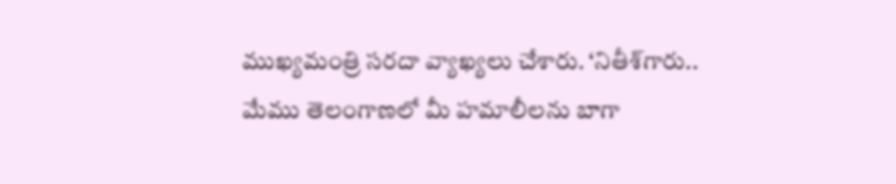ముఖ్యమంత్రి సరదా వ్యాఖ్యలు చేశారు. ‘నితీశ్‌గారు.. మేము తెలంగాణలో మీ హమాలీలను బాగా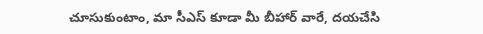చూసుకుంటాం, మా సీఎస్‌ కూడా మీ బీహార్‌ వారే, దయచేసి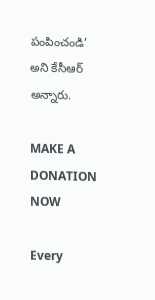పంపించండి’ అని కేసీఆర్‌ అన్నారు.

MAKE A DONATION NOW

Every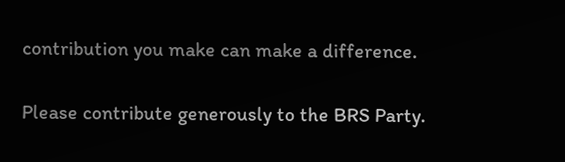contribution you make can make a difference.

Please contribute generously to the BRS Party.